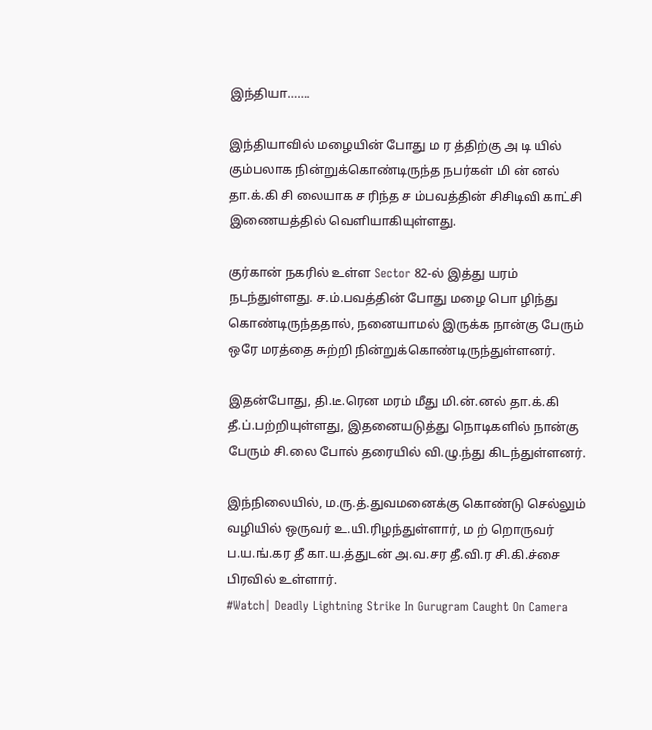இந்தியா…….

இந்தியாவில் மழையின் போது ம ர த்திற்கு அ டி யில் கும்பலாக நின்றுக்கொண்டிருந்த நபர்கள் மி ன் னல் தா.க்.கி சி லையாக ச ரிந்த ச ம்பவத்தின் சிசிடிவி காட்சி இணையத்தில் வெளியாகியுள்ளது.

குர்கான் நகரில் உள்ள Sector 82-ல் இத்து யரம் நடந்துள்ளது. ச.ம்.பவத்தின் போது மழை பொ ழிந்து கொண்டிருந்ததால், நனையாமல் இருக்க நான்கு பேரும் ஒரே மரத்தை சுற்றி நின்றுக்கொண்டிருந்துள்ளனர்.

இதன்போது, தி.டீ.ரென மரம் மீது மி.ன்.னல் தா.க்.கி தீ.ப்.பற்றியுள்ளது, இதனையடுத்து நொடிகளில் நான்கு பேரும் சி.லை போல் தரையில் வி.ழு.ந்து கிடந்துள்ளனர்.

இந்நிலையில், ம.ரு.த்.துவமனைக்கு கொண்டு செல்லும் வழியில் ஒருவர் உ.யி.ரிழந்துள்ளார், ம ற் றொருவர் ப.ய.ங்.கர தீ கா.ய.த்துடன் அ.வ.சர தீ.வி.ர சி.கி.ச்சை பிரவில் உள்ளார்.
#Watch| Deadly Lightning Strike In Gurugram Caught On Camera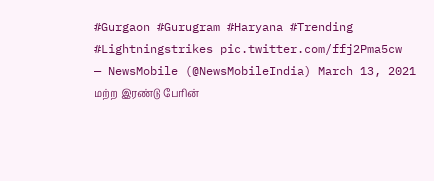#Gurgaon #Gurugram #Haryana #Trending #Lightningstrikes pic.twitter.com/ffj2Pma5cw
— NewsMobile (@NewsMobileIndia) March 13, 2021
மற்ற இரண்டு பேரின்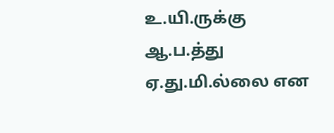உ.யி.ருக்கு ஆ.ப.த்து ஏ.து.மி.ல்லை என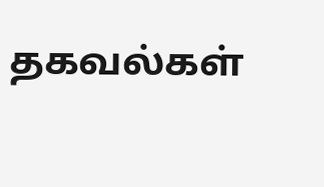தகவல்கள்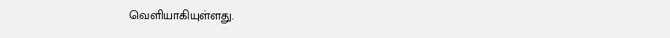வெளியாகியுள்ளது.